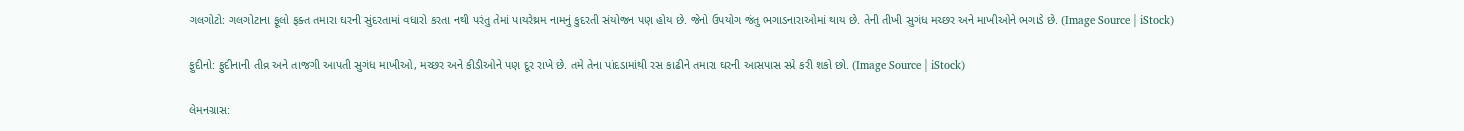ગલગોટો: ગલગોટાના ફૂલો ફક્ત તમારા ઘરની સુંદરતામાં વધારો કરતા નથી પરંતુ તેમાં પાયરેથ્રમ નામનું કુદરતી સંયોજન પણ હોય છે. જેનો ઉપયોગ જંતુ ભગાડનારાઓમાં થાય છે. તેની તીખી સુગંધ મચ્છર અને માખીઓને ભગાડે છે. (Image Source | iStock)

ફુદીનો: ફુદીનાની તીવ્ર અને તાજગી આપતી સુગંધ માખીઓ, મચ્છર અને કીડીઓને પણ દૂર રાખે છે. તમે તેના પાંદડામાંથી રસ કાઢીને તમારા ઘરની આસપાસ સ્પ્રે કરી શકો છો. (Image Source | iStock)

લેમનગ્રાસ: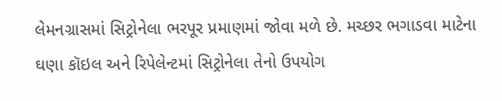લેમનગ્રાસમાં સિટ્રોનેલા ભરપૂર પ્રમાણમાં જોવા મળે છે. મચ્છર ભગાડવા માટેના ઘણા કૉઇલ અને રિપેલેન્ટમાં સિટ્રોનેલા તેનો ઉપયોગ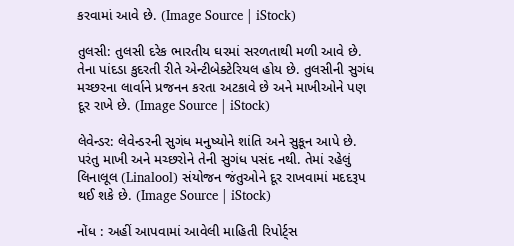કરવામાં આવે છે. (Image Source | iStock)

તુલસી: તુલસી દરેક ભારતીય ઘરમાં સરળતાથી મળી આવે છે. તેના પાંદડા કુદરતી રીતે એન્ટીબેક્ટેરિયલ હોય છે. તુલસીની સુગંધ મચ્છરના લાર્વાને પ્રજનન કરતા અટકાવે છે અને માખીઓને પણ દૂર રાખે છે. (Image Source | iStock)

લેવેન્ડર: લેવેન્ડરની સુગંધ મનુષ્યોને શાંતિ અને સુકૂન આપે છે. પરંતુ માખી અને મચ્છરોને તેની સુગંધ પસંદ નથી. તેમાં રહેલું લિનાલૂલ (Linalool) સંયોજન જંતુઓને દૂર રાખવામાં મદદરૂપ થઈ શકે છે. (Image Source | iStock)

નોંધ : અહીં આપવામાં આવેલી માહિતી રિપોર્ટ્સ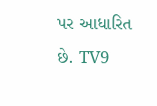પર આધારિત છે. TV9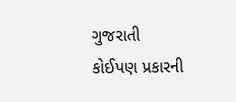ગુજરાતી કોઈપણ પ્રકારની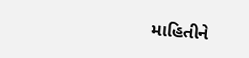માહિતીને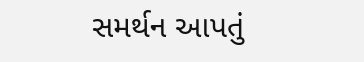સમર્થન આપતું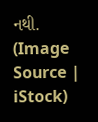નથી. (Image Source | iStock)